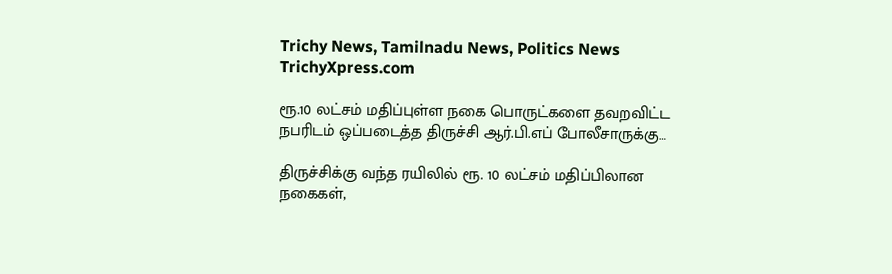Trichy News, Tamilnadu News, Politics News TrichyXpress.com

ரூ.10 லட்சம் மதிப்புள்ள நகை பொருட்களை தவறவிட்ட நபரிடம் ஒப்படைத்த திருச்சி ஆர்.பி.எப் போலீசாருக்கு…

திருச்சிக்கு வந்த ரயிலில் ரூ. 10 லட்சம் மதிப்பிலான நகைகள்,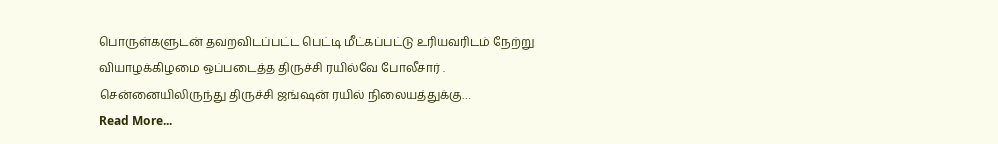பொருள்களுடன் தவறவிடப்பட்ட பெட்டி மீட்கப்பட்டு உரியவரிடம் நேற்று வியாழக்கிழமை ஒப்படைத்த திருச்சி ரயில்வே போலீசார் . சென்னையிலிருந்து திருச்சி ஜங்ஷன் ரயில் நிலையத்துக்கு…
Read More...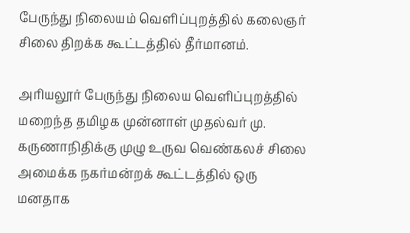பேருந்து நிலையம் வெளிப்புறத்தில் கலைஞர் சிலை திறக்க கூட்டத்தில் தீர்மானம்.

அரியலூர் பேருந்து நிலைய வெளிப்புறத்தில் மறைந்த தமிழக முன்னாள் முதல்வர் மு. கருணாநிதிக்கு முழு உருவ வெண்கலச் சிலை அமைக்க நகர்மன்றக் கூட்டத்தில் ஒரு மனதாக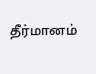தீர்மானம்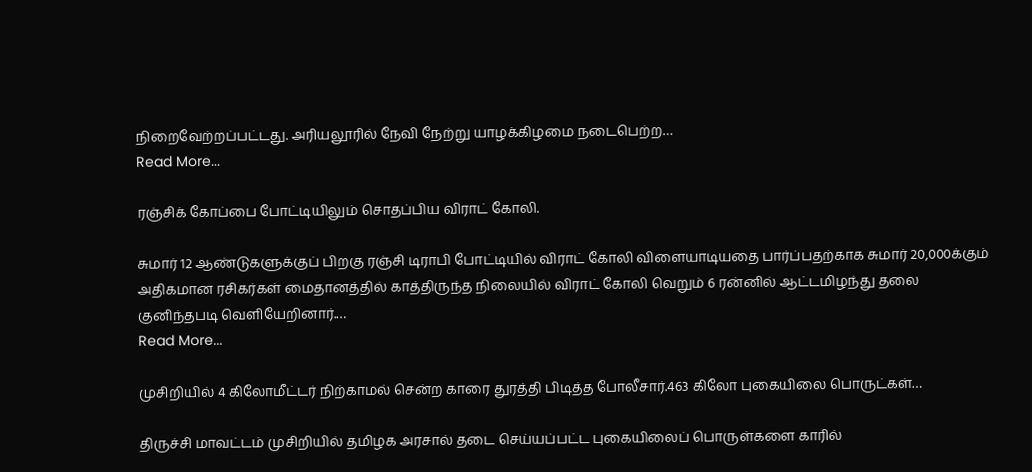நிறைவேற்றப்பட்டது. அரியலூரில் நேவி நேற்று யாழக்கிழமை நடைபெற்ற…
Read More...

ரஞ்சிக் கோப்பை போட்டியிலும் சொதப்பிய விராட் கோலி.

சுமார் 12 ஆண்டுகளுக்குப் பிறகு ரஞ்சி டிராபி போட்டியில் விராட் கோலி விளையாடியதை பார்ப்பதற்காக சுமார் 20,000க்கும் அதிகமான ரசிகர்கள் மைதானத்தில் காத்திருந்த நிலையில் விராட் கோலி வெறும் 6 ரன்னில் ஆட்டமிழந்து தலை குனிந்தபடி வெளியேறினார்.…
Read More...

முசிறியில் 4 கிலோமீட்டர் நிற்காமல் சென்ற காரை துரத்தி பிடித்த போலீசார்.463 கிலோ புகையிலை பொருட்கள்…

திருச்சி மாவட்டம் முசிறியில் தமிழக அரசால் தடை செய்யப்பட்ட புகையிலைப் பொருள்களை காரில்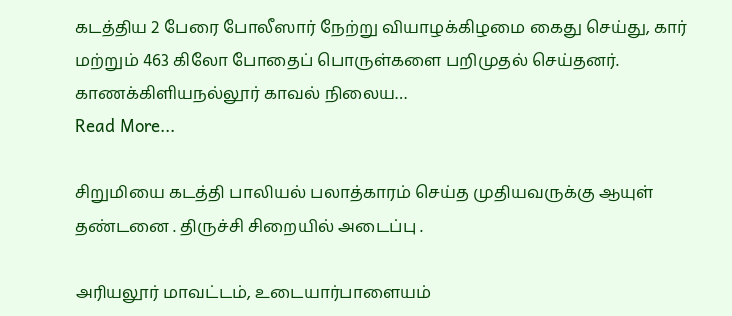கடத்திய 2 பேரை போலீஸார் நேற்று வியாழக்கிழமை கைது செய்து, கார் மற்றும் 463 கிலோ போதைப் பொருள்களை பறிமுதல் செய்தனர். காணக்கிளியநல்லூர் காவல் நிலைய…
Read More...

சிறுமியை கடத்தி பாலியல் பலாத்காரம் செய்த முதியவருக்கு ஆயுள் தண்டனை . திருச்சி சிறையில் அடைப்பு .

அரியலூர் மாவட்டம், உடையார்பாளையம்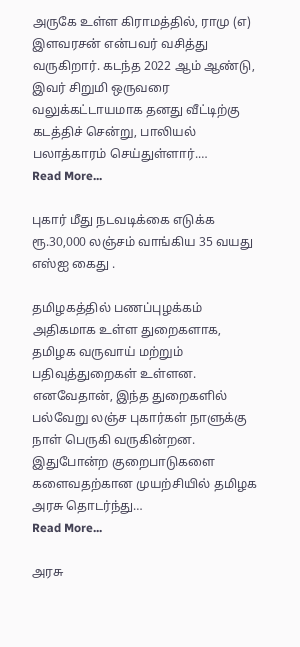அருகே உள்ள கிராமத்தில், ராமு (எ) இளவரசன் என்பவர் வசித்து வருகிறார். கடந்த 2022 ஆம் ஆண்டு, இவர் சிறுமி ஒருவரை வலுக்கட்டாயமாக தனது வீட்டிற்கு கடத்திச் சென்று, பாலியல் பலாத்காரம் செய்துள்ளார்.…
Read More...

புகார் மீது நடவடிக்கை எடுக்க ரூ.30,000 லஞ்சம் வாங்கிய 35 வயது எஸ்ஐ கைது .

தமிழகத்தில் பணப்புழக்கம் அதிகமாக உள்ள துறைகளாக, தமிழக வருவாய் மற்றும் பதிவுத்துறைகள் உள்ளன. எனவேதான், இந்த துறைகளில் பல்வேறு லஞ்ச புகார்கள் நாளுக்கு நாள் பெருகி வருகின்றன. இதுபோன்ற குறைபாடுகளை களைவதற்கான முயற்சியில் தமிழக அரசு தொடர்ந்து…
Read More...

அரசு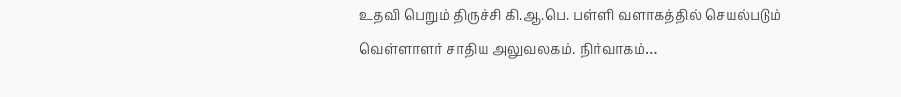உதவி பெறும் திருச்சி கி.ஆ.பெ. பள்ளி வளாகத்தில் செயல்படும் வெள்ளாளர் சாதிய அலுவலகம். நிர்வாகம்…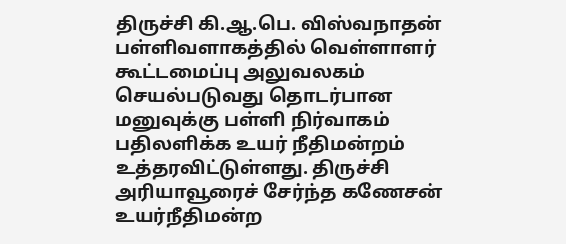திருச்சி கி.ஆ.பெ. விஸ்வநாதன் பள்ளிவளாகத்தில் வெள்ளாளர் கூட்டமைப்பு அலுவலகம் செயல்படுவது தொடர்பான மனுவுக்கு பள்ளி நிர்வாகம் பதிலளிக்க உயர் நீதிமன்றம் உத்தரவிட்டுள்ளது. திருச்சி அரியாவூரைச் சேர்ந்த கணேசன் உயர்நீதிமன்ற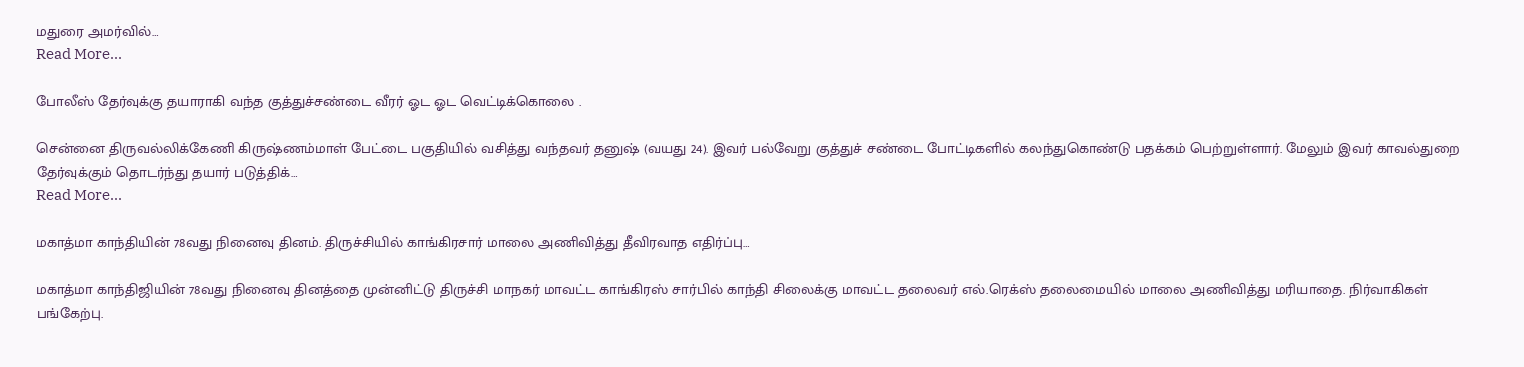மதுரை அமர்வில்…
Read More...

போலீஸ் தேர்வுக்கு தயாராகி வந்த குத்துச்சண்டை வீரர் ஓட ஓட வெட்டிக்கொலை .

சென்னை திருவல்லிக்கேணி கிருஷ்ணம்மாள் பேட்டை பகுதியில் வசித்து வந்தவர் தனுஷ் (வயது 24). இவர் பல்வேறு குத்துச் சண்டை போட்டிகளில் கலந்துகொண்டு பதக்கம் பெற்றுள்ளார். மேலும் இவர் காவல்துறை தேர்வுக்கும் தொடர்ந்து தயார் படுத்திக்…
Read More...

மகாத்மா காந்தியின் 78வது நினைவு தினம். திருச்சியில் காங்கிரசார் மாலை அணிவித்து தீவிரவாத எதிர்ப்பு…

மகாத்மா காந்திஜியின் 78வது நினைவு தினத்தை முன்னிட்டு திருச்சி மாநகர் மாவட்ட காங்கிரஸ் சார்பில் காந்தி சிலைக்கு மாவட்ட தலைவர் எல்.ரெக்ஸ் தலைமையில் மாலை அணிவித்து மரியாதை. நிர்வாகிகள் பங்கேற்பு.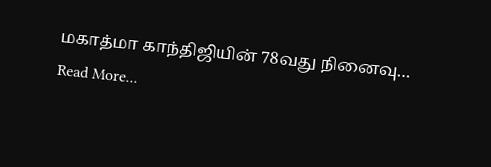மகாத்மா காந்திஜியின் 78வது நினைவு…
Read More...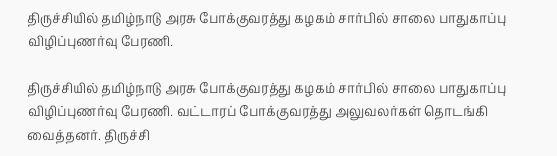திருச்சியில் தமிழ்நாடு அரசு போக்குவரத்து கழகம் சார்பில் சாலை பாதுகாப்பு விழிப்புணர்வு பேரணி.

திருச்சியில் தமிழ்நாடு அரசு போக்குவரத்து கழகம் சார்பில் சாலை பாதுகாப்பு விழிப்புணர்வு பேரணி. வட்டாரப் போக்குவரத்து அலுவலர்கள் தொடங்கி வைத்தனர். திருச்சி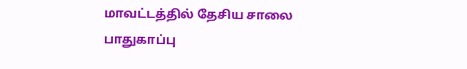மாவட்டத்தில் தேசிய சாலை பாதுகாப்பு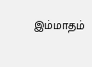இம்மாதம்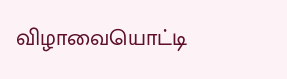விழாவையொட்டி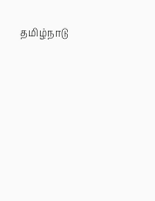தமிழ்நாடு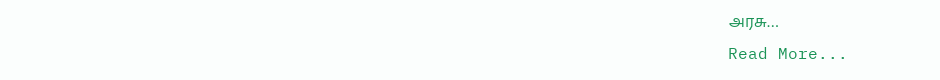அரசு…
Read More...